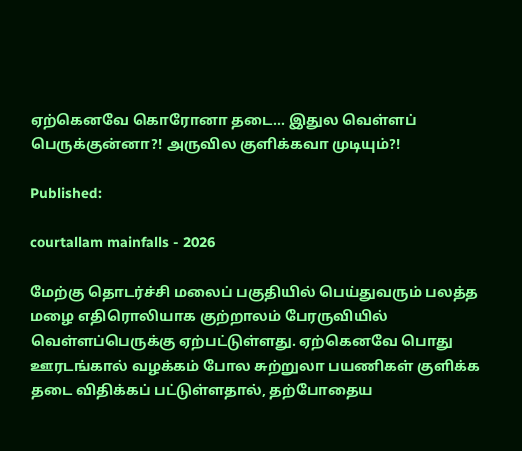ஏற்கெனவே கொரோனா தடை… இதுல வெள்ளப் பெருக்குன்னா?! அருவில குளிக்கவா முடியும்?!

Published:

courtallam mainfalls - 2026

மேற்கு தொடர்ச்சி மலைப் பகுதியில் பெய்துவரும் பலத்த மழை எதிரொலியாக குற்றாலம் பேரருவியில் வெள்ளப்பெருக்கு ஏற்பட்டுள்ளது. ஏற்கெனவே பொது ஊரடங்கால் வழக்கம் போல சுற்றுலா பயணிகள் குளிக்க தடை விதிக்கப் பட்டுள்ளதால், தற்போதைய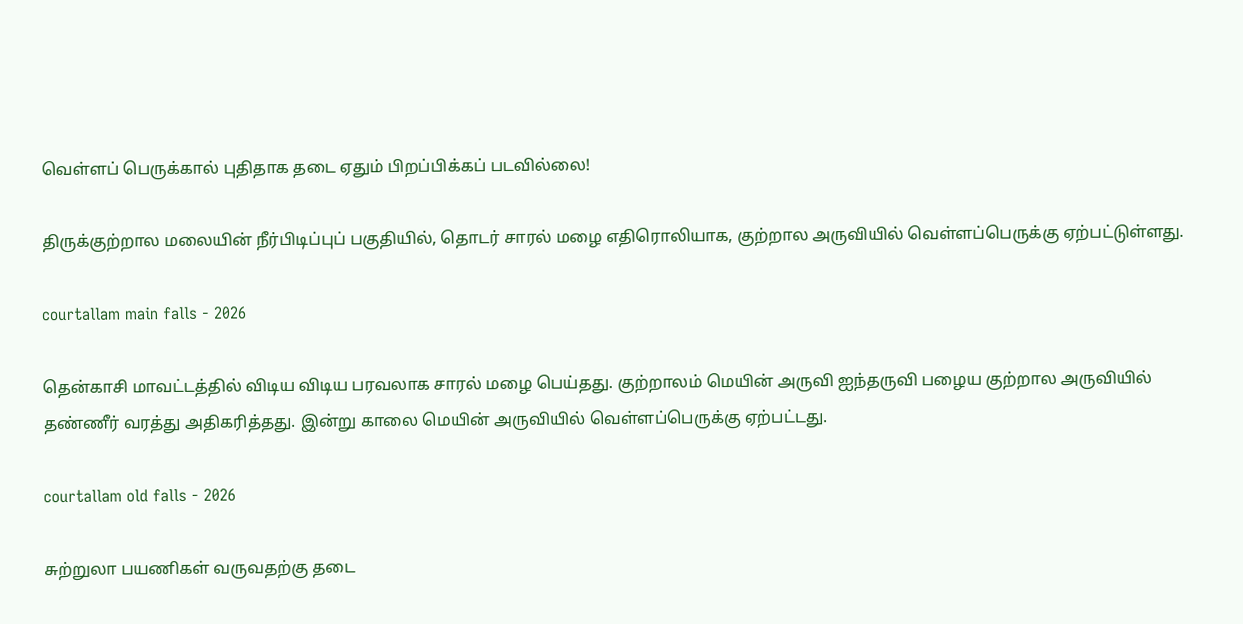வெள்ளப் பெருக்கால் புதிதாக தடை ஏதும் பிறப்பிக்கப் படவில்லை!

திருக்குற்றால மலையின் நீர்பிடிப்புப் பகுதியில், தொடர் சாரல் மழை எதிரொலியாக, குற்றால அருவியில் வெள்ளப்பெருக்கு ஏற்பட்டுள்ளது.

courtallam main falls - 2026

தென்காசி மாவட்டத்தில் விடிய விடிய பரவலாக சாரல் மழை பெய்தது. குற்றாலம் மெயின் அருவி ஐந்தருவி பழைய குற்றால அருவியில் தண்ணீர் வரத்து அதிகரித்தது. இன்று காலை மெயின் அருவியில் வெள்ளப்பெருக்கு ஏற்பட்டது.

courtallam old falls - 2026

சுற்றுலா பயணிகள் வருவதற்கு தடை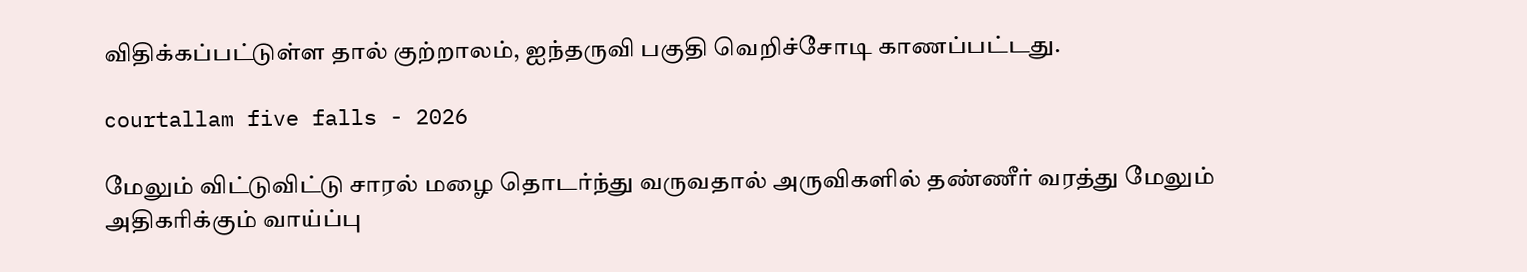விதிக்கப்பட்டுள்ள தால் குற்றாலம், ஐந்தருவி பகுதி வெறிச்சோடி காணப்பட்டது.

courtallam five falls - 2026

மேலும் விட்டுவிட்டு சாரல் மழை தொடர்ந்து வருவதால் அருவிகளில் தண்ணீர் வரத்து மேலும் அதிகரிக்கும் வாய்ப்பு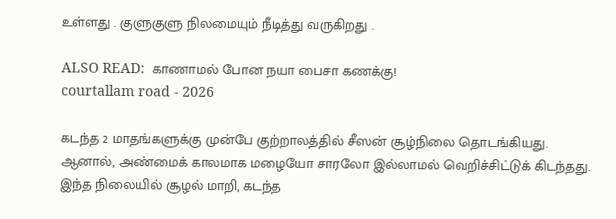உள்ளது . குளுகுளு நிலமையும் நீடித்து வருகிறது .

ALSO READ:  காணாமல் போன நயா பைசா கணக்கு!
courtallam road - 2026

கடந்த 2 மாதங்களுக்கு முன்பே குற்றாலத்தில் சீஸன் சூழ்நிலை தொடங்கியது. ஆனால், அண்மைக் காலமாக மழையோ சாரலோ இல்லாமல் வெறிச்சிட்டுக் கிடந்தது. இந்த நிலையில் சூழல் மாறி, கடந்த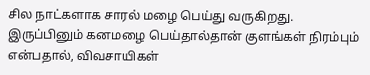சில நாட்களாக சாரல் மழை பெய்து வருகிறது. இருப்பினும் கனமழை பெய்தால்தான் குளங்கள் நிரம்பும் என்பதால், விவசாயிகள்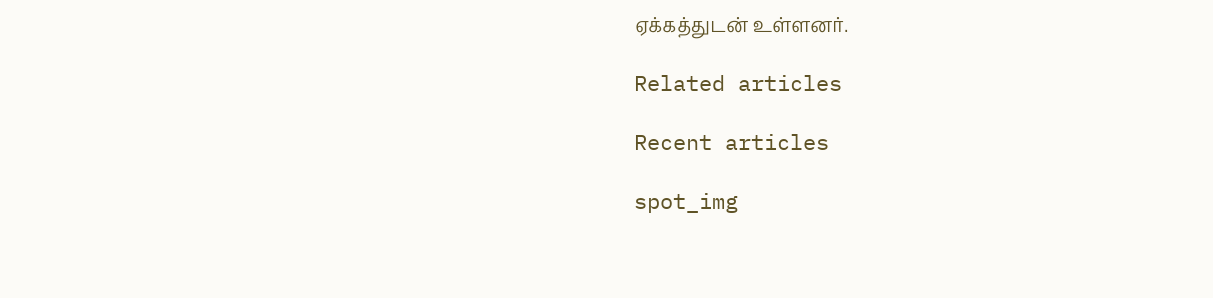ஏக்கத்துடன் உள்ளனர்.

Related articles

Recent articles

spot_img